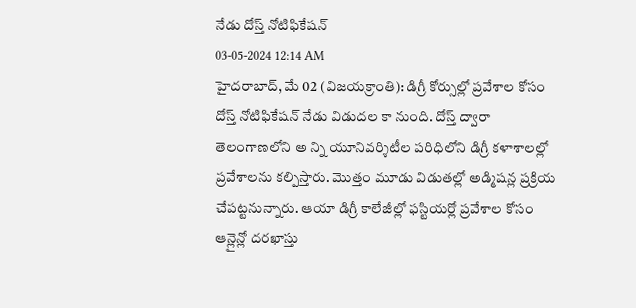నేడు దోస్త్ నోటిఫికేషన్
03-05-2024 12:14 AM
హైదరాబాద్, మే 02 (విజయక్రాంతి): డిగ్రీ కోర్సుల్లో ప్రవేశాల కోసం దోస్త్ నోటిఫికేషన్ నేడు విడుదల కా నుంది. దోస్త్ ద్వారా తెలంగాణలోని అ న్ని యూనివర్శిటీల పరిధిలోని డిగ్రీ కళాశాలల్లో ప్రవేశాలను కల్పిస్తారు. మొత్తం మూడు విడుతల్లో అడ్మిషన్ల ప్రక్రియ చేపట్టనున్నారు. ఆయా డిగ్రీ కాలేజీల్లో ఫస్టియర్లో ప్రవేశాల కోసం ఆన్లైన్లో దరఖాస్తు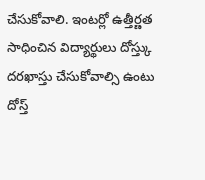చేసుకోవాలి. ఇంటర్లో ఉత్తీర్ణత సాధించిన విద్యార్థులు దోస్త్కు దరఖాస్తు చేసుకోవాల్సి ఉంటు దోస్త్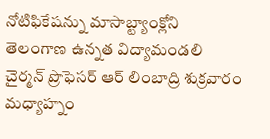నోటిఫికేషన్ను మాసాబ్ట్యాంక్లోని తెలంగాణ ఉన్నత విద్యామండలి చైర్మన్ ప్రొఫెసర్ ఆర్ లింబాద్రి శుక్రవారం మధ్యాహ్నం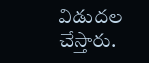విడుదల చేస్తారు.